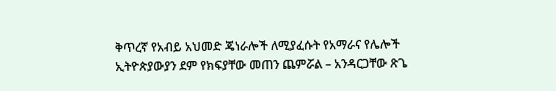ቅጥረኛ የአብይ አህመድ ጄነራሎች ለሚያፈሱት የአማራና የሌሎች ኢትዮጵያውያን ደም የክፍያቸው መጠን ጨምሯል – አንዳርጋቸው ጽጌ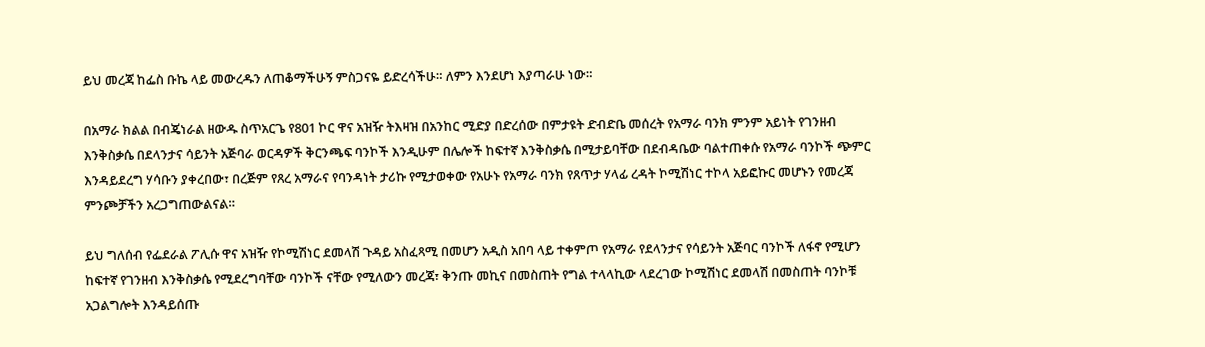ይህ መረጃ ከፌስ ቡኬ ላይ መውረዱን ለጠቆማችሁኝ ምስጋናዬ ይድረሳችሁ። ለምን እንደሆነ እያጣራሁ ነው።

በአማራ ክልል በብጄነራል ዘውዱ ስጥአርጌ የ801 ኮር ዋና አዝዥ ትእዛዝ በአንከር ሚድያ በድረሰው በምታዩት ድብድቤ መሰረት የአማራ ባንክ ምንም አይነት የገንዘብ እንቅስቃሴ በደላንታና ሳይንት አጅባራ ወርዳዎች ቅርንጫፍ ባንኮች እንዲሁም በሌሎች ከፍተኛ እንቅስቃሴ በሚታይባቸው በደብዳቤው ባልተጠቀሱ የአማራ ባንኮች ጭምር እንዳይደረግ ሃሳቡን ያቀረበው፣ በረጅም የጸረ አማራና የባንዳነት ታሪኩ የሚታወቀው የአሁኑ የአማራ ባንክ የጸጥታ ሃላፊ ረዳት ኮሚሽነር ተኮላ አይፎኩር መሆኑን የመረጃ ምንጮቻችን አረጋግጠውልናል።

ይህ ግለሰብ የፌደራል ፖሊሱ ዋና አዝዥ የኮሚሽነር ደመላሽ ጉዳይ አስፈጻሚ በመሆን አዲስ አበባ ላይ ተቀምጦ የአማራ የደላንታና የሳይንት አጅባር ባንኮች ለፋኖ የሚሆን ከፍተኛ የገንዘብ እንቅስቃሴ የሚደረግባቸው ባንኮች ናቸው የሚለውን መረጃ፣ ቅንጡ መኪና በመስጠት የግል ተላላኪው ላደረገው ኮሚሽነር ደመላሽ በመስጠት ባንኮቹ አጋልግሎት እንዳይሰጡ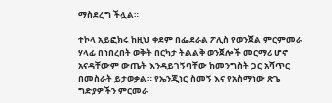ማስደረግ ችሏል።

ተኮላ አይፎክሩ ከዚህ ቀደም በፌደራል ፖሊስ የወንጀል ምርምመራ ሃላፊ በነበረበት ወቅት በርካታ ትልልቅ ወንጀሎች መርማሪ ሆኖ አናዳቸውም ውጤት እንዳይገኝባቸው ከመንግስት ጋር አሻጥር በመስራት ይታወቃል። የኤንጂነር ስመኝ እና የአስማነው ጽጌ ግድያዎችን ምርመራ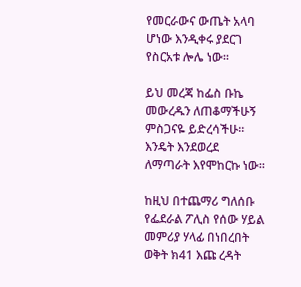የመርራውና ውጤት አላባ ሆነው እንዲቀሩ ያደርገ የስርአቱ ሎሌ ነው።

ይህ መረጃ ከፌስ ቡኬ መውረዱን ለጠቆማችሁኝ ምስጋናዬ ይድረሳችሁ። እንዴት እንደወረደ ለማጣራት እየሞከርኩ ነው።

ከዚህ በተጨማሪ ግለሰቡ የፌደራል ፖሊስ የሰው ሃይል መምሪያ ሃላፊ በነበረበት ወቅት ክ41 እጩ ረዳት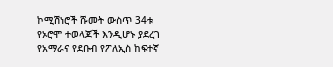ኮሚሽነሮች ሹመት ውስጥ 34ቱ የኦሮሞ ተወላጆች እንዲሆኑ ያደረገ የአማራና የደቡብ የፖለኢስ ከፍተኛ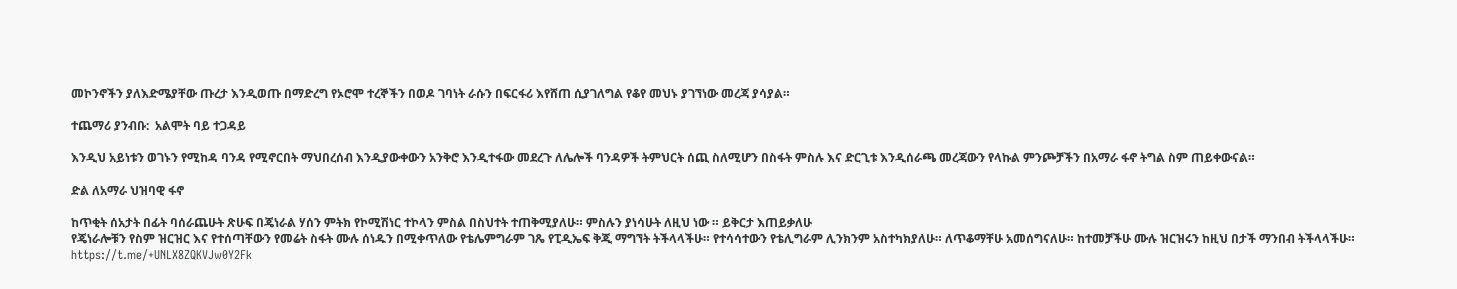መኮንኖችን ያለእድሜያቸው ጡረታ እንዲወጡ በማድረግ የኦሮሞ ተረኞችን በወዶ ገባነት ራሱን በፍርፋሪ እየሸጠ ሲያገለግል የቆየ መህኑ ያገኘነው መረጃ ያሳያል።

ተጨማሪ ያንብቡ:  አልሞት ባይ ተጋዳይ

እንዲህ አይነቱን ወገኑን የሚከዳ ባንዳ የሚኖርበት ማህበረሰብ እንዲያውቀውን አንቅሮ እንዲተፋው መደረጉ ለሌሎች ባንዳዎች ትምህርት ሰጪ ስለሚሆን በስፋት ምስሉ እና ድርጊቱ እንዲሰራጫ መረጃውን የላኩል ምንጮቻችን በአማራ ፋኖ ትግል ስም ጠይቀውናል።

ድል ለአማራ ህዝባዊ ፋኖ

ከጥቂት ሰአታት በፊት ባሰራጨሁት ጽሁፍ በጄነራል ሃሰን ምትክ የኮሚሽነር ተኮላን ምስል በስህተት ተጠቅሚያለሁ። ምስሉን ያነሳሁት ለዚህ ነው ። ይቅርታ እጠይቃለሁ
የጄነራሎቹን የስም ዝርዝር እና የተሰጣቸውን የመሬት ስፋት ሙሉ ሰነዱን በሚቀጥለው የቴሌምግራም ገጼ የፒዲኤፍ ቅጂ ማግኘት ትችላላችሁ። የተሳሳተውን የቴሊግራም ሊንክንም አስተካክያለሁ። ለጥቆማቸሁ አመሰግናለሁ። ከተመቻችሁ ሙሉ ዝርዝሩን ከዚህ በታች ማንበብ ትችላላችሁ። https://t.me/+UNLX8ZQKVJw0Y2Fk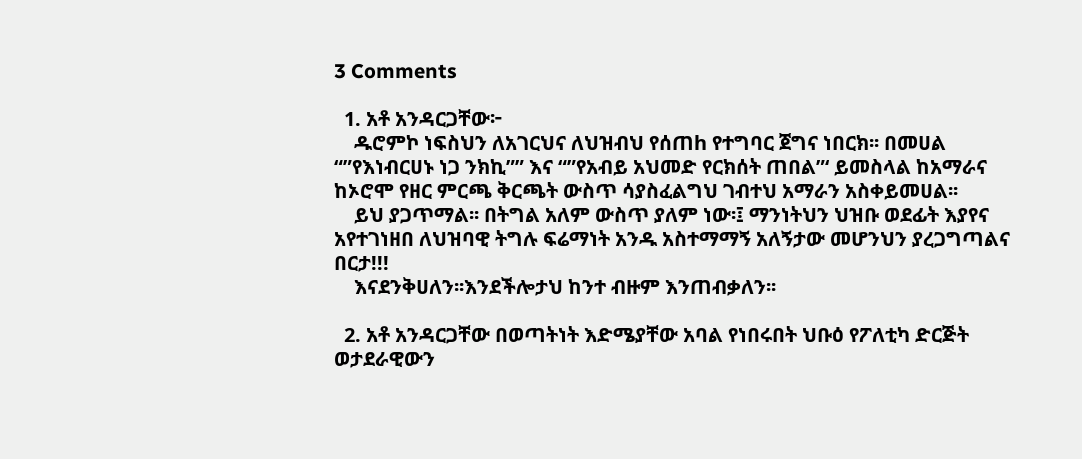3 Comments

  1. አቶ አንዳርጋቸው፦
    ዱሮምኮ ነፍስህን ለአገርህና ለህዝብህ የሰጠh የተግባር ጀግና ነበርክ፡፡ በመሀል “”የእነብርሀኑ ነጋ ንክኪ”” እና “”የአብይ አህመድ የርክሰት ጠበል”‘ ይመስላል ከአማራና ከኦሮሞ የዘር ምርጫ ቅርጫት ውስጥ ሳያስፈልግህ ገብተህ አማራን አስቀይመሀል፡፡
    ይህ ያጋጥማል፡፡ በትግል አለም ውስጥ ያለም ነው፡፤ ማንነትህን ህዝቡ ወደፊት እያየና አየተገነዘበ ለህዝባዊ ትግሉ ፍሬማነት አንዱ አስተማማኝ አለኝታው መሆንህን ያረጋግጣልና በርታ!!!
    እናደንቅሀለን፡፡እንደችሎታህ ከንተ ብዙም እንጠብቃለን፡፡

  2. አቶ አንዳርጋቸው በወጣትነት እድሜያቸው አባል የነበሩበት ህቡዕ የፖለቲካ ድርጅት ወታደራዊውን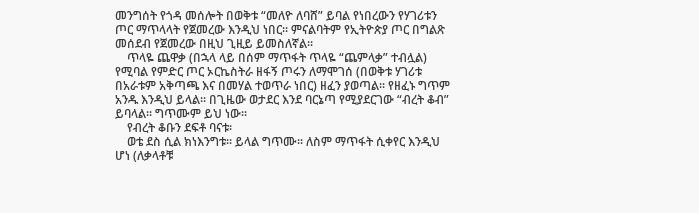መንግሰት የጎዳ መሰሎት በወቅቱ “መለዮ ለባሸ” ይባል የነበረውን የሃገሪቱን ጦር ማጥላላት የጀመረው እንዲህ ነበር፡፡ ምናልባትም የኢትዮጵያ ጦር በግልጽ መሰደብ የጀመረው በዚህ ጊዚይ ይመስለኛል፡፡
    ጥላዬ ጨዋቃ (በኋላ ላይ በሰም ማጥፋት ጥላዬ “ጨምላቃ” ተብሏል) የሚባል የምድር ጦር ኦርኬስትራ ዘፋኝ ጦሩን ለማሞገሰ (በወቅቱ ሃገሪቱ በአራቱም አቅጣጫ እና በመሃል ተወጥራ ነበር) ዘፈን ያወጣል፡፡ የዘፈኑ ግጥም አንዱ እንዲህ ይላል፡፡ በጊዜው ወታደር እንደ ባርኔጣ የሚያደርገው “ብረት ቆብ” ይባላል፡፡ ግጥሙም ይህ ነው፡፡
    የብረት ቆቡን ደፍቶ ባናቱ፡
    ወቴ ደስ ሲል ክነእንግቱ፡፡ ይላል ግጥሙ፡፡ ለስም ማጥፋት ሲቀየር እንዲህ ሆነ (ለቃላቶቹ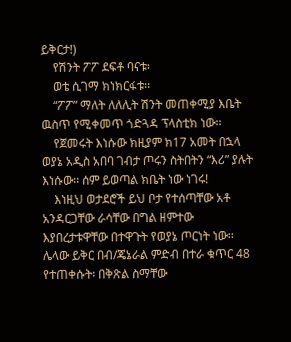ይቅርታ!)
    የሽንት ፖፖ ደፍቶ ባናቱ፡
    ወቴ ሲገማ ክነክርፋቱ፡፡
    “ፖፖ” ማለት ለለሊት ሽንት መጠቀሚያ እቤት ዉስጥ የሚቀመጥ ጎድጓዳ ፕላስቲክ ነው፡፡
    የጀመሩት እነሱው ክዚያም ክ17 አመት በኋላ ወያኔ አዲስ አበባ ገብታ ጦሩን ስትበትን “እሪ” ያሉት እነሱው፡፡ ሰም ይወጣል ክቤት ነው ነገሩ!
    እነዚህ ወታደሮች ይህ ቦታ የተሰጣቸው አቶ አንዳርጋቸው ራሳቸው በግል ዘምተው እያበረታቱዋቸው በተዋጉት የወያኔ ጦርነት ነው፡፡ ሌላው ይቅር በብ/ጄኔራል ምድብ በተራ ቁጥር 48 የተጠቀሱት፡ በቅጽል ስማቸው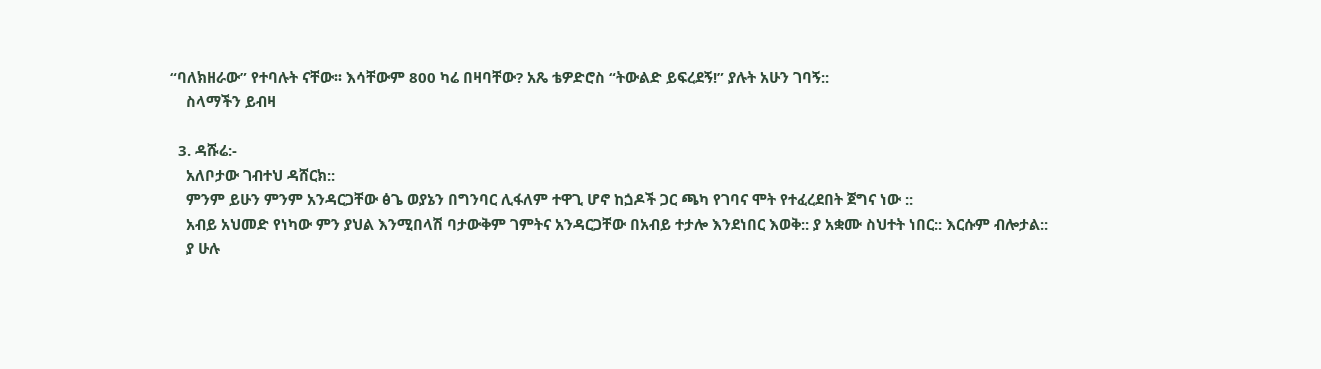“ባለክዘራው” የተባሉት ናቸው፡፡ እሳቸውም 800 ካሬ በዛባቸው? አጼ ቴዎድሮስ “ትውልድ ይፍረደኝ!” ያሉት አሁን ገባኝ::
    ስላማችን ይብዛ

  3. ዳሹሬ:-
    አለቦታው ገብተህ ዳሸርክ::
    ምንም ይሁን ምንም አንዳርጋቸው ፅጌ ወያኔን በግንባር ሊፋለም ተዋጊ ሆኖ ከጏዶች ጋር ጫካ የገባና ሞት የተፈረደበት ጀግና ነው ::
    አብይ አህመድ የነካው ምን ያህል እንሚበላሽ ባታውቅም ገምትና አንዳርጋቸው በአብይ ተታሎ እንደነበር እወቅ:: ያ አቋሙ ስህተት ነበር:: እርሱም ብሎታል::
    ያ ሁሉ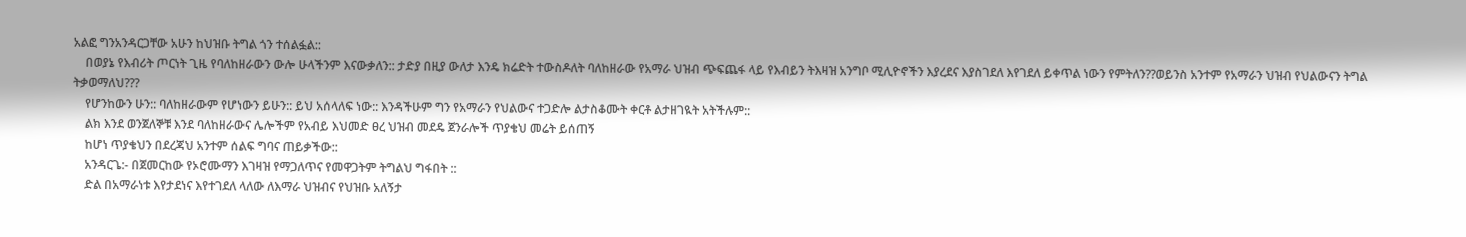አልፎ ግንአንዳርጋቸው አሁን ከህዝቡ ትግል ጎን ተሰልፏል::
    በወያኔ የእብሪት ጦርነት ጊዜ የባለከዘራውን ውሎ ሁላችንም እናውቃለን:: ታድያ በዚያ ውለታ እንዴ ክሬድት ተውስዶለት ባለከዘራው የአማራ ህዝብ ጭፍጨፋ ላይ የእብይን ትእዛዝ አንግቦ ሚሊዮኖችን እያረደና እያስገደለ እየገደለ ይቀጥል ነውን የምትለን??ወይንስ አንተም የአማራን ህዝብ የህልውናን ትግል ትቃወማለህ???
    የሆንከውን ሁን:: ባለከዘራውም የሆነውን ይሁን:: ይህ አሰላለፍ ነው:: እንዳችሁም ግን የአማራን የህልውና ተጋድሎ ልታስቆሙት ቀርቶ ልታዘገዪት አትችሉም::
    ልክ እንደ ወንጀለኞቹ እንደ ባለከዘራውና ሌሎችም የአብይ እህመድ ፀረ ህዝብ መደዴ ጀንራሎች ጥያቄህ መሬት ይሰጠኝ
    ከሆነ ጥያቄህን በደረጃህ አንተም ሰልፍ ግባና ጠይቃችው::
    አንዳርጌ:- በጀመርከው የኦሮሙማን እገዛዝ የማጋለጥና የመዋጋትም ትግልህ ግፋበት ::
    ድል በአማራነቱ እየታደነና እየተገደለ ላለው ለእማራ ህዝብና የህዝቡ አለኝታ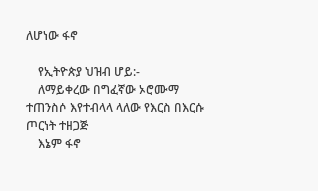ለሆነው ፋኖ

    የኢትዮጵያ ህዝብ ሆይ:-
    ለማይቀረው በግፈኛው ኦሮሙማ ተጠንስሶ እየተብላላ ላለው የእርስ በእርሱ ጦርነት ተዘጋጅ
    እኔም ፋኖ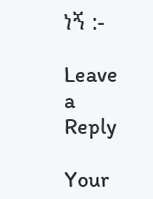ነኝ :-

Leave a Reply

Your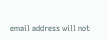email address will not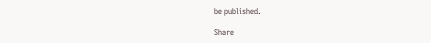be published.

Share